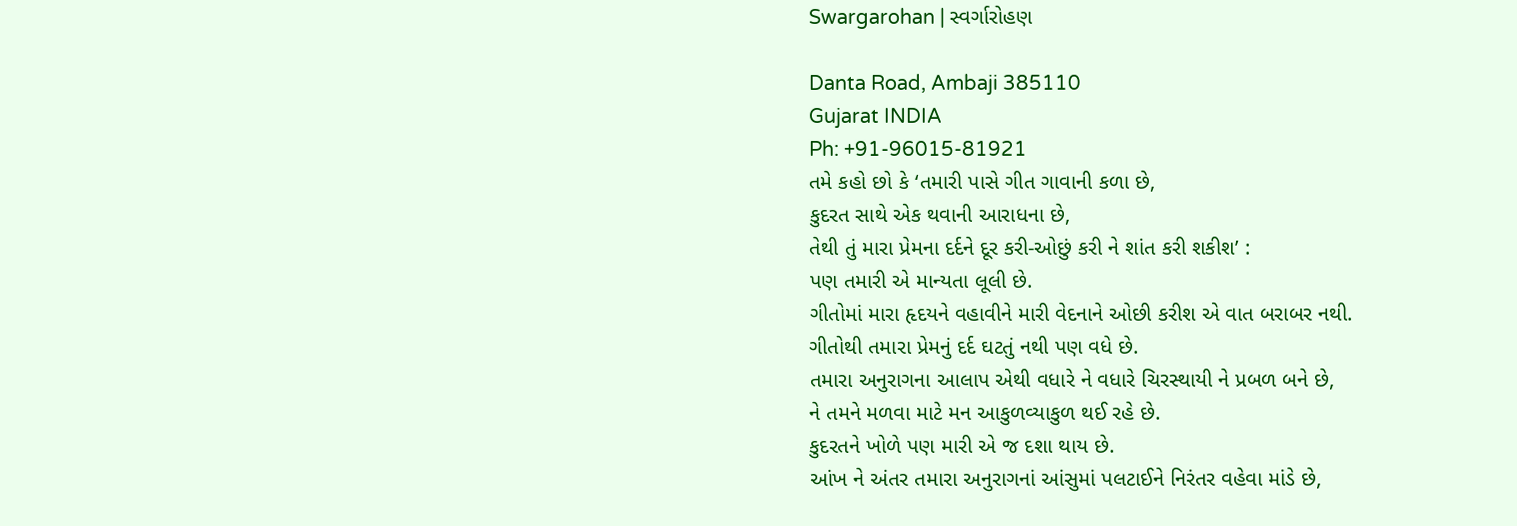Swargarohan | સ્વર્ગારોહણ

Danta Road, Ambaji 385110
Gujarat INDIA
Ph: +91-96015-81921
તમે કહો છો કે ‘તમારી પાસે ગીત ગાવાની કળા છે,
કુદરત સાથે એક થવાની આરાધના છે,
તેથી તું મારા પ્રેમના દર્દને દૂર કરી-ઓછું કરી ને શાંત કરી શકીશ’ :
પણ તમારી એ માન્યતા લૂલી છે.
ગીતોમાં મારા હૃદયને વહાવીને મારી વેદનાને ઓછી કરીશ એ વાત બરાબર નથી.
ગીતોથી તમારા પ્રેમનું દર્દ ઘટતું નથી પણ વધે છે.
તમારા અનુરાગના આલાપ એથી વધારે ને વધારે ચિરસ્થાયી ને પ્રબળ બને છે,
ને તમને મળવા માટે મન આકુળવ્યાકુળ થઈ રહે છે.
કુદરતને ખોળે પણ મારી એ જ દશા થાય છે.
આંખ ને અંતર તમારા અનુરાગનાં આંસુમાં પલટાઈને નિરંતર વહેવા માંડે છે,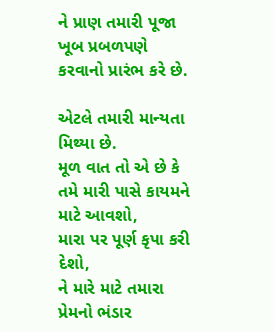ને પ્રાણ તમારી પૂજા ખૂબ પ્રબળપણે કરવાનો પ્રારંભ કરે છે.

એટલે તમારી માન્યતા મિથ્યા છે.
મૂળ વાત તો એ છે કે તમે મારી પાસે કાયમને માટે આવશો,
મારા પર પૂર્ણ કૃપા કરી દેશો,
ને મારે માટે તમારા પ્રેમનો ભંડાર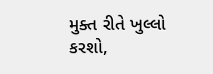મુક્ત રીતે ખુલ્લો કરશો,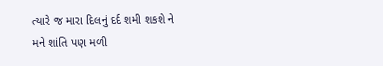ત્યારે જ મારા દિલનું દર્દ શમી શકશે ને મને શાંતિ પણ મળી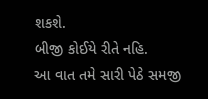શકશે.
બીજી કોઈયે રીતે નહિ.
આ વાત તમે સારી પેઠે સમજી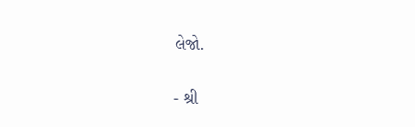લેજો.

- શ્રી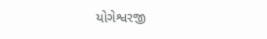યોગેશ્વરજી